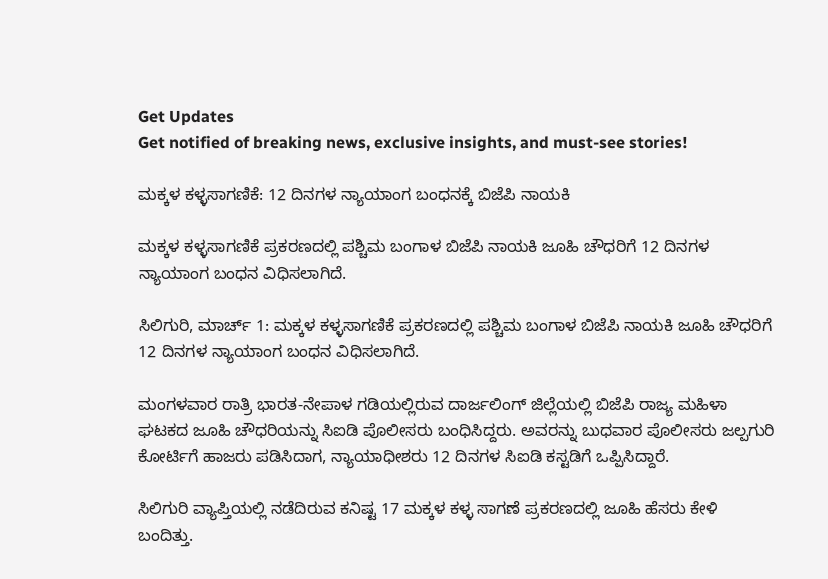Get Updates
Get notified of breaking news, exclusive insights, and must-see stories!

ಮಕ್ಕಳ ಕಳ್ಳಸಾಗಣಿಕೆ: 12 ದಿನಗಳ ನ್ಯಾಯಾಂಗ ಬಂಧನಕ್ಕೆ ಬಿಜೆಪಿ ನಾಯಕಿ

ಮಕ್ಕಳ ಕಳ್ಳಸಾಗಣಿಕೆ ಪ್ರಕರಣದಲ್ಲಿ ಪಶ್ಚಿಮ ಬಂಗಾಳ ಬಿಜೆಪಿ ನಾಯಕಿ ಜೂಹಿ ಚೌಧರಿಗೆ 12 ದಿನಗಳ ನ್ಯಾಯಾಂಗ ಬಂಧನ ವಿಧಿಸಲಾಗಿದೆ.

ಸಿಲಿಗುರಿ, ಮಾರ್ಚ್ 1: ಮಕ್ಕಳ ಕಳ್ಳಸಾಗಣಿಕೆ ಪ್ರಕರಣದಲ್ಲಿ ಪಶ್ಚಿಮ ಬಂಗಾಳ ಬಿಜೆಪಿ ನಾಯಕಿ ಜೂಹಿ ಚೌಧರಿಗೆ 12 ದಿನಗಳ ನ್ಯಾಯಾಂಗ ಬಂಧನ ವಿಧಿಸಲಾಗಿದೆ.

ಮಂಗಳವಾರ ರಾತ್ರಿ ಭಾರತ-ನೇಪಾಳ ಗಡಿಯಲ್ಲಿರುವ ದಾರ್ಜಲಿಂಗ್ ಜಿಲ್ಲೆಯಲ್ಲಿ ಬಿಜೆಪಿ ರಾಜ್ಯ ಮಹಿಳಾ ಘಟಕದ ಜೂಹಿ ಚೌಧರಿಯನ್ನು ಸಿಐಡಿ ಪೊಲೀಸರು ಬಂಧಿಸಿದ್ದರು. ಅವರನ್ನು ಬುಧವಾರ ಪೊಲೀಸರು ಜಲ್ಪಗುರಿ ಕೋರ್ಟಿಗೆ ಹಾಜರು ಪಡಿಸಿದಾಗ, ನ್ಯಾಯಾಧೀಶರು 12 ದಿನಗಳ ಸಿಐಡಿ ಕಸ್ಟಡಿಗೆ ಒಪ್ಪಿಸಿದ್ದಾರೆ.

ಸಿಲಿಗುರಿ ವ್ಯಾಪ್ತಿಯಲ್ಲಿ ನಡೆದಿರುವ ಕನಿಷ್ಟ 17 ಮಕ್ಕಳ ಕಳ್ಳ ಸಾಗಣೆ ಪ್ರಕರಣದಲ್ಲಿ ಜೂಹಿ ಹೆಸರು ಕೇಳಿ ಬಂದಿತ್ತು.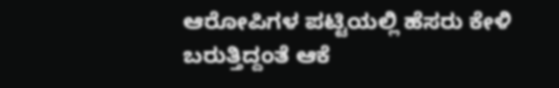ಆರೋಪಿಗಳ ಪಟ್ಟಿಯಲ್ಲಿ ಹೆಸರು ಕೇಳಿ ಬರುತ್ತಿದ್ದಂತೆ ಆಕೆ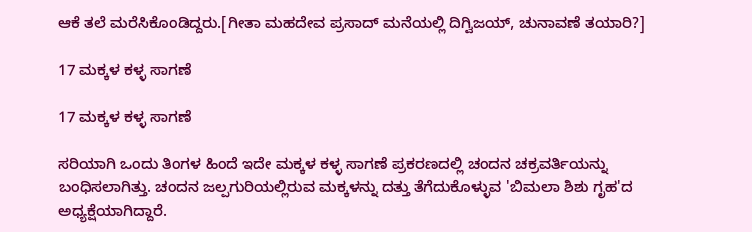ಆಕೆ ತಲೆ ಮರೆಸಿಕೊಂಡಿದ್ದರು.[ಗೀತಾ ಮಹದೇವ ಪ್ರಸಾದ್ ಮನೆಯಲ್ಲಿ ದಿಗ್ವಿಜಯ್, ಚುನಾವಣೆ ತಯಾರಿ?]

17 ಮಕ್ಕಳ ಕಳ್ಳ ಸಾಗಣೆ

17 ಮಕ್ಕಳ ಕಳ್ಳ ಸಾಗಣೆ

ಸರಿಯಾಗಿ ಒಂದು ತಿಂಗಳ ಹಿಂದೆ ಇದೇ ಮಕ್ಕಳ ಕಳ್ಳ ಸಾಗಣೆ ಪ್ರಕರಣದಲ್ಲಿ ಚಂದನ ಚಕ್ರವರ್ತಿಯನ್ನು ಬಂಧಿಸಲಾಗಿತ್ತು. ಚಂದನ ಜಲ್ಪಗುರಿಯಲ್ಲಿರುವ ಮಕ್ಕಳನ್ನು ದತ್ತು ತೆಗೆದುಕೊಳ್ಳುವ 'ಬಿಮಲಾ ಶಿಶು ಗೃಹ'ದ ಅಧ್ಯಕ್ಷೆಯಾಗಿದ್ದಾರೆ.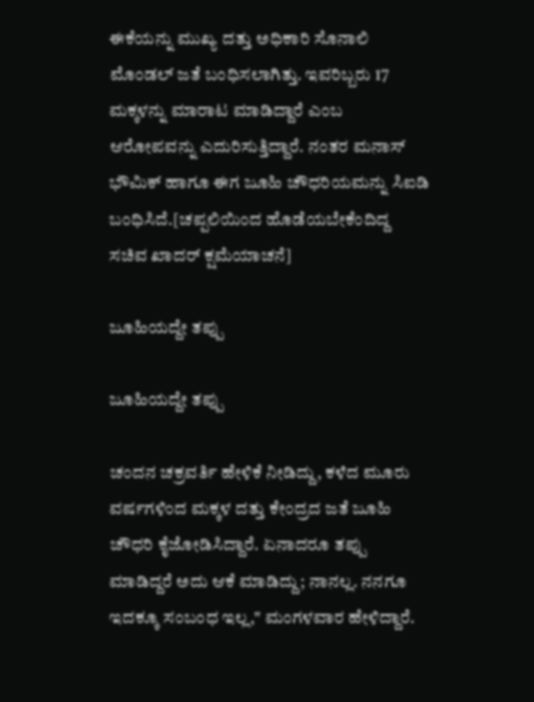ಈಕೆಯನ್ನು ಮುಖ್ಯ ದತ್ತು ಅಧಿಕಾರಿ ಸೊನಾಲಿ ಮೊಂಡಲ್ ಜತೆ ಬಂಧಿಸಲಾಗಿತ್ತು. ಇವರಿಬ್ಬರು 17 ಮಕ್ಕಳನ್ನು ಮಾರಾಟ ಮಾಡಿದ್ದಾರೆ ಎಂಬ ಆರೋಪವನ್ನು ಎದುರಿಸುತ್ತಿದ್ದಾರೆ. ನಂತರ ಮನಾಸ್ ಭೌಮಿಕ್ ಹಾಗೂ ಈಗ ಜೂಹಿ ಚೌಧರಿಯಮನ್ನು ಸಿಐಡಿ ಬಂಧಿಸಿದೆ.[ಚಪ್ಪಲಿಯಿಂದ ಹೊಡೆಯಬೇಕೆಂದಿದ್ದ ಸಚಿವ ಖಾದರ್ ಕ್ಷಮೆಯಾಚನೆ]

ಜೂಹಿಯದ್ದೇ ತಪ್ಪು

ಜೂಹಿಯದ್ದೇ ತಪ್ಪು

ಚಂದನ ಚಕ್ರವರ್ತಿ ಹೇಳಿಕೆ ನೀಡಿದ್ದು, ಕಳೆದ ಮೂರು ವರ್ಷಗಳಿಂದ ಮಕ್ಕಳ ದತ್ತು ಕೇಂದ್ರದ ಜತೆ ಜೂಹಿ ಚೌಧರಿ ಕೈಜೋಡಿಸಿದ್ದಾರೆ. ಏನಾದರೂ ತಪ್ಪು ಮಾಡಿದ್ದರೆ ಅದು ಆಕೆ ಮಾಡಿದ್ದು; ನಾನಲ್ಲ. ನನಗೂ ಇದಕ್ಕೂ ಸಂಬಂಧ ಇಲ್ಲ," ಮಂಗಳವಾರ ಹೇಳಿದ್ದಾರೆ.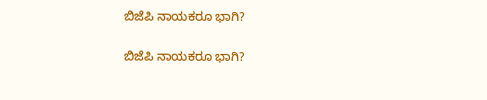ಬಿಜೆಪಿ ನಾಯಕರೂ ಭಾಗಿ?

ಬಿಜೆಪಿ ನಾಯಕರೂ ಭಾಗಿ?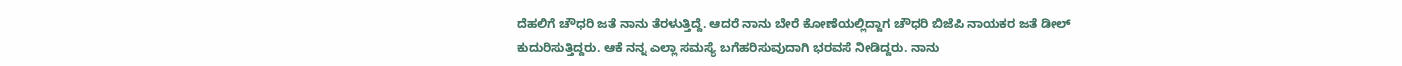ದೆಹಲಿಗೆ ಚೌಧರಿ ಜತೆ ನಾನು ತೆರಳುತ್ತಿದ್ದೆ. ಆದರೆ ನಾನು ಬೇರೆ ಕೋಣೆಯಲ್ಲಿದ್ದಾಗ ಚೌಧರಿ ಬಿಜೆಪಿ ನಾಯಕರ ಜತೆ ಡೀಲ್ ಕುದುರಿಸುತ್ತಿದ್ದರು. ಆಕೆ ನನ್ನ ಎಲ್ಲಾ ಸಮಸ್ಯೆ ಬಗೆಹರಿಸುವುದಾಗಿ ಭರವಸೆ ನೀಡಿದ್ದರು. ನಾನು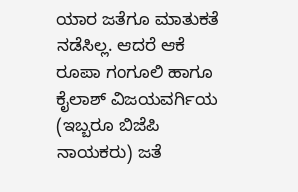ಯಾರ ಜತೆಗೂ ಮಾತುಕತೆ ನಡೆಸಿಲ್ಲ. ಆದರೆ ಆಕೆ ರೂಪಾ ಗಂಗೂಲಿ ಹಾಗೂ ಕೈಲಾಶ್ ವಿಜಯವರ್ಗಿಯ (ಇಬ್ಬರೂ ಬಿಜೆಪಿ ನಾಯಕರು) ಜತೆ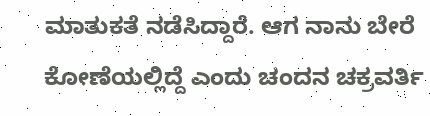ಮಾತುಕತೆ ನಡೆಸಿದ್ದಾರೆ. ಆಗ ನಾನು ಬೇರೆ ಕೋಣೆಯಲ್ಲಿದ್ದೆ ಎಂದು ಚಂದನ ಚಕ್ರವರ್ತಿ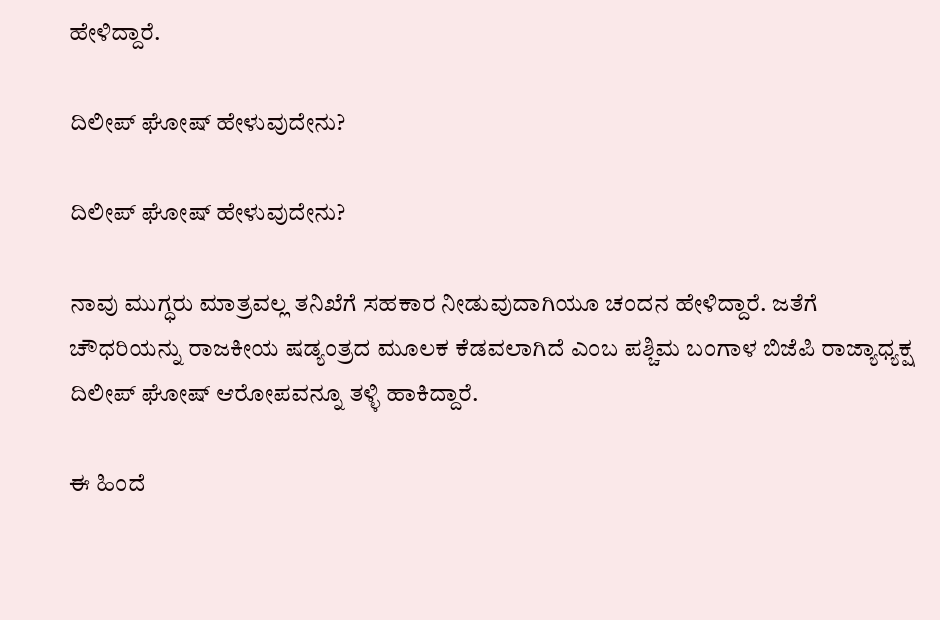ಹೇಳಿದ್ದಾರೆ.

ದಿಲೀಪ್ ಘೋಷ್ ಹೇಳುವುದೇನು?

ದಿಲೀಪ್ ಘೋಷ್ ಹೇಳುವುದೇನು?

ನಾವು ಮುಗ್ಧರು ಮಾತ್ರವಲ್ಲ ತನಿಖೆಗೆ ಸಹಕಾರ ನೀಡುವುದಾಗಿಯೂ ಚಂದನ ಹೇಳಿದ್ದಾರೆ. ಜತೆಗೆ ಚೌಧರಿಯನ್ನು ರಾಜಕೀಯ ಷಡ್ಯಂತ್ರದ ಮೂಲಕ ಕೆಡವಲಾಗಿದೆ ಎಂಬ ಪಶ್ಚಿಮ ಬಂಗಾಳ ಬಿಜೆಪಿ ರಾಜ್ಯಾಧ್ಯಕ್ಷ ದಿಲೀಪ್ ಘೋಷ್ ಆರೋಪವನ್ನೂ ತಳ್ಳಿ ಹಾಕಿದ್ದಾರೆ.

ಈ ಹಿಂದೆ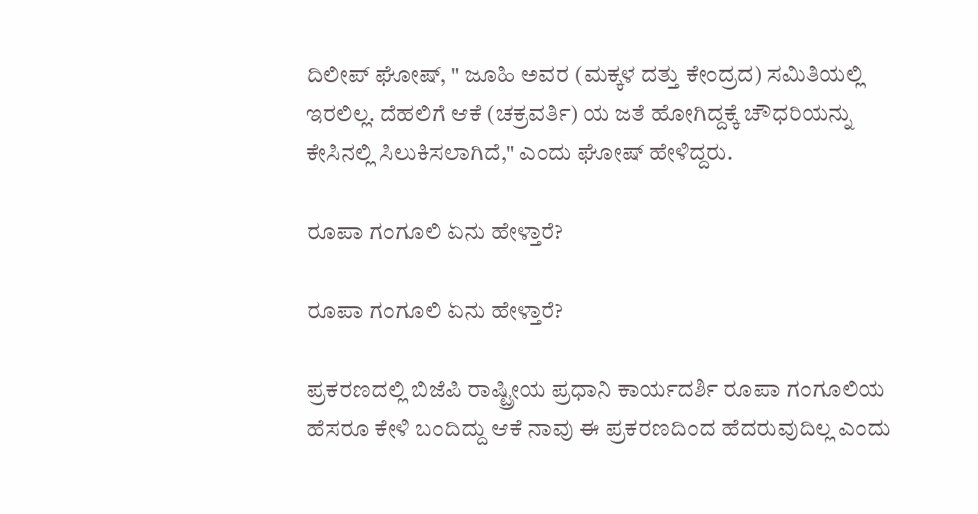ದಿಲೀಪ್ ಘೋಷ್, " ಜೂಹಿ ಅವರ (ಮಕ್ಕಳ ದತ್ತು ಕೇಂದ್ರದ) ಸಮಿತಿಯಲ್ಲಿ ಇರಲಿಲ್ಲ. ದೆಹಲಿಗೆ ಆಕೆ (ಚಕ್ರವರ್ತಿ) ಯ ಜತೆ ಹೋಗಿದ್ದಕ್ಕೆ ಚೌಧರಿಯನ್ನು ಕೇಸಿನಲ್ಲಿ ಸಿಲುಕಿಸಲಾಗಿದೆ," ಎಂದು ಘೋಷ್ ಹೇಳಿದ್ದರು.

ರೂಪಾ ಗಂಗೂಲಿ ಏನು ಹೇಳ್ತಾರೆ?

ರೂಪಾ ಗಂಗೂಲಿ ಏನು ಹೇಳ್ತಾರೆ?

ಪ್ರಕರಣದಲ್ಲಿ ಬಿಜೆಪಿ ರಾಷ್ಟ್ರೀಯ ಪ್ರಧಾನಿ ಕಾರ್ಯದರ್ಶಿ ರೂಪಾ ಗಂಗೂಲಿಯ ಹೆಸರೂ ಕೇಳಿ ಬಂದಿದ್ದು ಆಕೆ ನಾವು ಈ ಪ್ರಕರಣದಿಂದ ಹೆದರುವುದಿಲ್ಲ ಎಂದು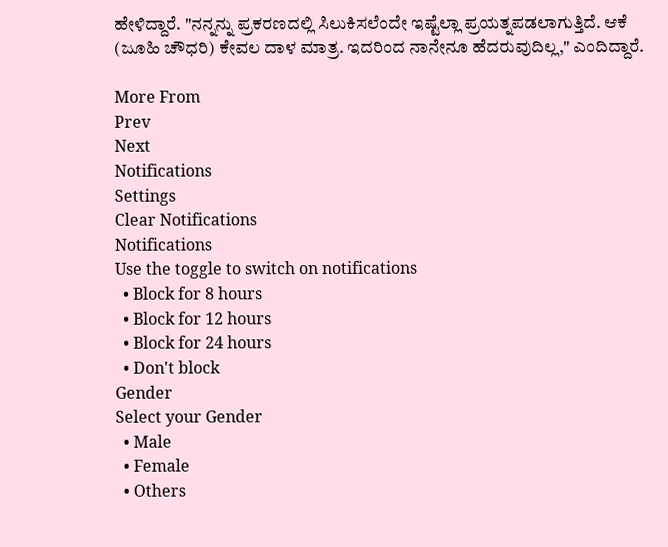ಹೇಳಿದ್ದಾರೆ. "ನನ್ನನ್ನು ಪ್ರಕರಣದಲ್ಲಿ ಸಿಲುಕಿಸಲೆಂದೇ ಇಷ್ಟೆಲ್ಲಾ ಪ್ರಯತ್ನಪಡಲಾಗುತ್ತಿದೆ. ಆಕೆ (ಜೂಹಿ ಚೌಧರಿ) ಕೇವಲ ದಾಳ ಮಾತ್ರ. ಇದರಿಂದ ನಾನೇನೂ ಹೆದರುವುದಿಲ್ಲ," ಎಂದಿದ್ದಾರೆ.

More From
Prev
Next
Notifications
Settings
Clear Notifications
Notifications
Use the toggle to switch on notifications
  • Block for 8 hours
  • Block for 12 hours
  • Block for 24 hours
  • Don't block
Gender
Select your Gender
  • Male
  • Female
  • Others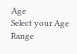Age
Select your Age Range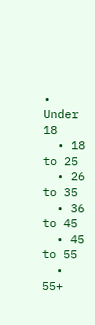• Under 18
  • 18 to 25
  • 26 to 35
  • 36 to 45
  • 45 to 55
  • 55+